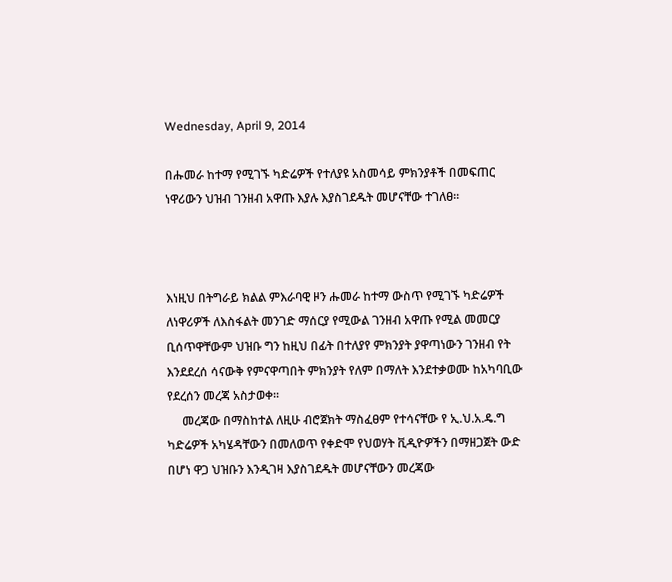Wednesday, April 9, 2014

በሑመራ ከተማ የሚገኙ ካድሬዎች የተለያዩ አስመሳይ ምክንያቶች በመፍጠር ነዋሪውን ህዝብ ገንዘብ አዋጡ እያሉ እያስገደዱት መሆናቸው ተገለፀ።



እነዚህ በትግራይ ክልል ምእራባዊ ዞን ሑመራ ከተማ ውስጥ የሚገኙ ካድሬዎች ለነዋሪዎች ለእስፋልት መንገድ ማሰርያ የሚውል ገንዘብ አዋጡ የሚል መመርያ ቢሰጥዋቸውም ህዝቡ ግን ከዚህ በፊት በተለያየ ምክንያት ያዋጣነውን ገንዘብ የት እንደደረሰ ሳናውቅ የምናዋጣበት ምክንያት የለም በማለት እንደተቃወሙ ከአካባቢው የደረሰን መረጃ አስታወቀ።
     መረጃው በማስከተል ለዚሁ ብሮጀክት ማስፈፀም የተሳናቸው የ ኢ.ህ.አ.ዴ.ግ ካድሬዎች አካሄዳቸውን በመለወጥ የቀድሞ የህወሃት ቪዲዮዎችን በማዘጋጀት ውድ በሆነ ዋጋ ህዝቡን እንዲገዛ እያስገደዱት መሆናቸውን መረጃው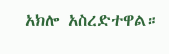አክሎ አስረድተዋል።